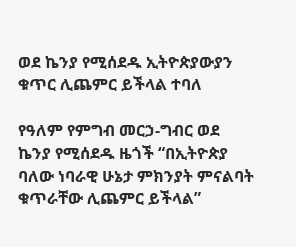ወደ ኬንያ የሚሰደዱ ኢትዮጵያውያን ቁጥር ሊጨምር ይችላል ተባለ

የዓለም የምግብ መርኃ-ግብር ወደ ኬንያ የሚሰደዱ ዜጎች “በኢትዮጵያ ባለው ነባራዊ ሁኔታ ምክንያት ምናልባት ቁጥራቸው ሊጨምር ይችላል”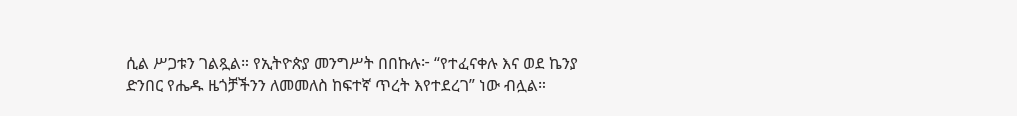ሲል ሥጋቱን ገልጿል። የኢትዮጵያ መንግሥት በበኩሉ፦ “የተፈናቀሉ እና ወደ ኬንያ ድንበር የሔዱ ዜጎቻችንን ለመመለስ ከፍተኛ ጥረት እየተደረገ” ነው ብሏል።